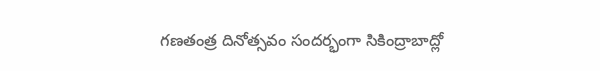గణతంత్ర దినోత్సవం సందర్భంగా సికింద్రాబాద్లో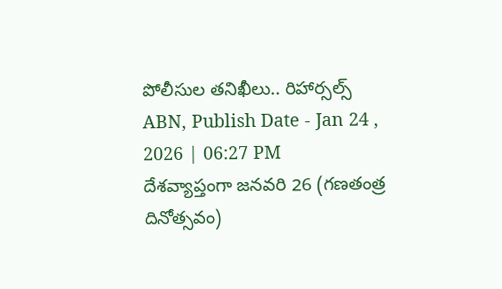పోలీసుల తనిఖీలు.. రిహార్సల్స్
ABN, Publish Date - Jan 24 , 2026 | 06:27 PM
దేశవ్యాప్తంగా జనవరి 26 (గణతంత్ర దినోత్సవం)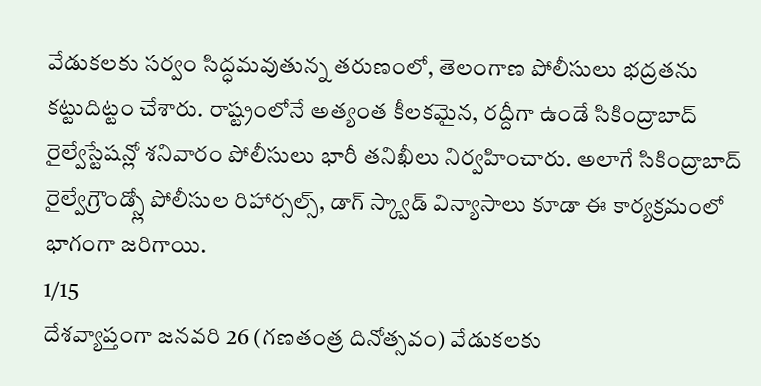వేడుకలకు సర్వం సిద్ధమవుతున్న తరుణంలో, తెలంగాణ పోలీసులు భద్రతను కట్టుదిట్టం చేశారు. రాష్ట్రంలోనే అత్యంత కీలకమైన, రద్దీగా ఉండే సికింద్రాబాద్ రైల్వేస్టేషన్లో శనివారం పోలీసులు భారీ తనిఖీలు నిర్వహించారు. అలాగే సికింద్రాబాద్ రైల్వేగ్రౌండ్స్లో పోలీసుల రిహార్సల్స్, డాగ్ స్క్వాడ్ విన్యాసాలు కూడా ఈ కార్యక్రమంలో భాగంగా జరిగాయి.
1/15
దేశవ్యాప్తంగా జనవరి 26 (గణతంత్ర దినోత్సవం) వేడుకలకు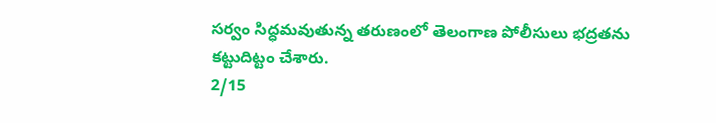సర్వం సిద్ధమవుతున్న తరుణంలో తెలంగాణ పోలీసులు భద్రతను కట్టుదిట్టం చేశారు.
2/15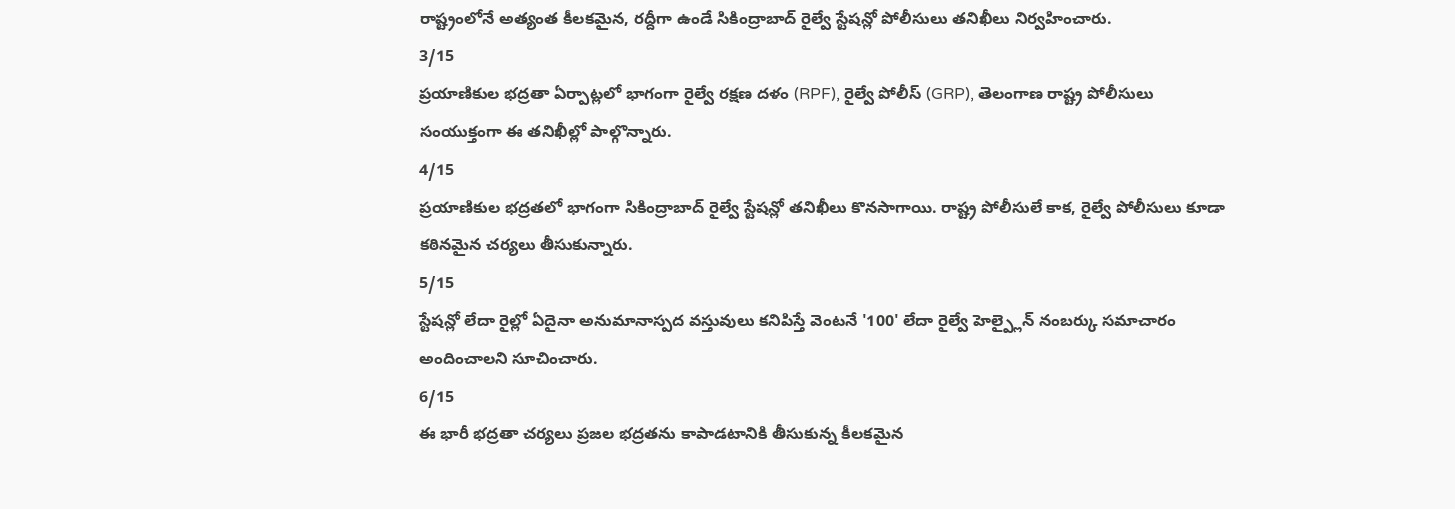రాష్ట్రంలోనే అత్యంత కీలకమైన, రద్దీగా ఉండే సికింద్రాబాద్ రైల్వే స్టేషన్లో పోలీసులు తనిఖీలు నిర్వహించారు.
3/15
ప్రయాణికుల భద్రతా ఏర్పాట్లలో భాగంగా రైల్వే రక్షణ దళం (RPF), రైల్వే పోలీస్ (GRP), తెలంగాణ రాష్ట్ర పోలీసులు సంయుక్తంగా ఈ తనిఖీల్లో పాల్గొన్నారు.
4/15
ప్రయాణికుల భద్రతలో భాగంగా సికింద్రాబాద్ రైల్వే స్టేషన్లో తనిఖీలు కొనసాగాయి. రాష్ట్ర పోలీసులే కాక, రైల్వే పోలీసులు కూడా కఠినమైన చర్యలు తీసుకున్నారు.
5/15
స్టేషన్లో లేదా రైల్లో ఏదైనా అనుమానాస్పద వస్తువులు కనిపిస్తే వెంటనే '100' లేదా రైల్వే హెల్ప్లైన్ నంబర్కు సమాచారం అందించాలని సూచించారు.
6/15
ఈ భారీ భద్రతా చర్యలు ప్రజల భద్రతను కాపాడటానికి తీసుకున్న కీలకమైన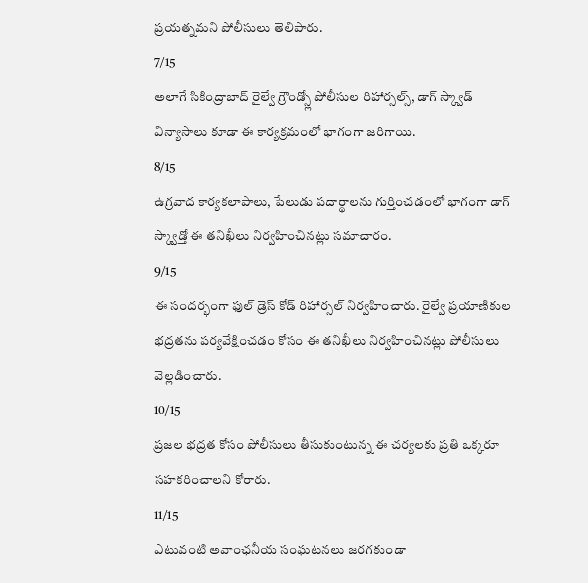ప్రయత్నమని పోలీసులు తెలిపారు.
7/15
అలాగే సికింద్రాబాద్ రైల్వే గ్రౌండ్స్లో పోలీసుల రిహార్సల్స్, డాగ్ స్క్వాడ్ విన్యాసాలు కూడా ఈ కార్యక్రమంలో భాగంగా జరిగాయి.
8/15
ఉగ్రవాద కార్యకలాపాలు, పేలుడు పదార్థాలను గుర్తించడంలో భాగంగా డాగ్ స్క్వాడ్తో ఈ తనిఖీలు నిర్వహించినట్లు సమాచారం.
9/15
ఈ సందర్భంగా ఫుల్ డ్రెస్ కోడ్ రిహార్సల్ నిర్వహించారు. రైల్వే ప్రయాణికుల భద్రతను పర్యవేక్షించడం కోసం ఈ తనిఖీలు నిర్వహించినట్లు పోలీసులు వెల్లడించారు.
10/15
ప్రజల భద్రత కోసం పోలీసులు తీసుకుంటున్న ఈ చర్యలకు ప్రతి ఒక్కరూ సహకరించాలని కోరారు.
11/15
ఎటువంటి అవాంఛనీయ సంఘటనలు జరగకుండా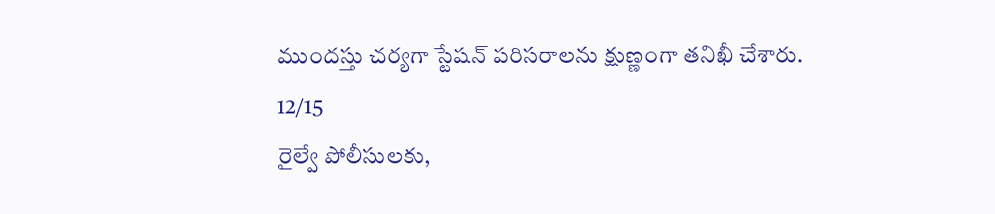ముందస్తు చర్యగా స్టేషన్ పరిసరాలను క్షుణ్ణంగా తనిఖీ చేశారు.
12/15
రైల్వే పోలీసులకు,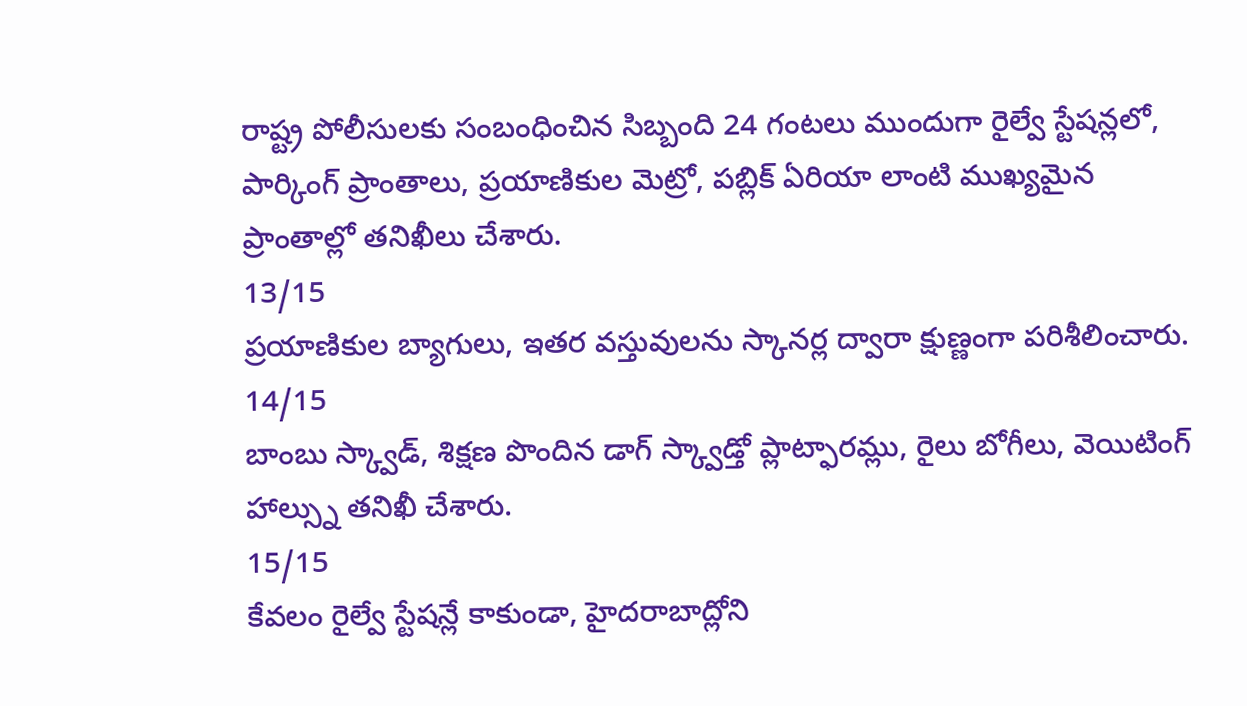రాష్ట్ర పోలీసులకు సంబంధించిన సిబ్బంది 24 గంటలు ముందుగా రైల్వే స్టేషన్లలో, పార్కింగ్ ప్రాంతాలు, ప్రయాణికుల మెట్రో, పబ్లిక్ ఏరియా లాంటి ముఖ్యమైన ప్రాంతాల్లో తనిఖీలు చేశారు.
13/15
ప్రయాణికుల బ్యాగులు, ఇతర వస్తువులను స్కానర్ల ద్వారా క్షుణ్ణంగా పరిశీలించారు.
14/15
బాంబు స్క్వాడ్, శిక్షణ పొందిన డాగ్ స్క్వాడ్తో ప్లాట్ఫారమ్లు, రైలు బోగీలు, వెయిటింగ్ హాల్స్ను తనిఖీ చేశారు.
15/15
కేవలం రైల్వే స్టేషన్లే కాకుండా, హైదరాబాద్లోని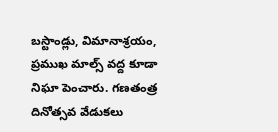బస్టాండ్లు, విమానాశ్రయం, ప్రముఖ మాల్స్ వద్ద కూడా నిఘా పెంచారు. గణతంత్ర దినోత్సవ వేడుకలు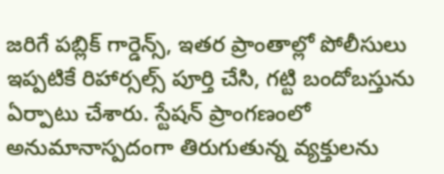జరిగే పబ్లిక్ గార్డెన్స్, ఇతర ప్రాంతాల్లో పోలీసులు ఇప్పటికే రిహార్సల్స్ పూర్తి చేసి, గట్టి బందోబస్తును ఏర్పాటు చేశారు. స్టేషన్ ప్రాంగణంలో అనుమానాస్పదంగా తిరుగుతున్న వ్యక్తులను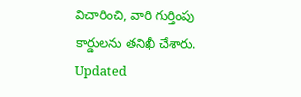విచారించి, వారి గుర్తింపు కార్డులను తనిఖీ చేశారు.
Updated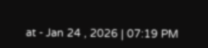at - Jan 24 , 2026 | 07:19 PM